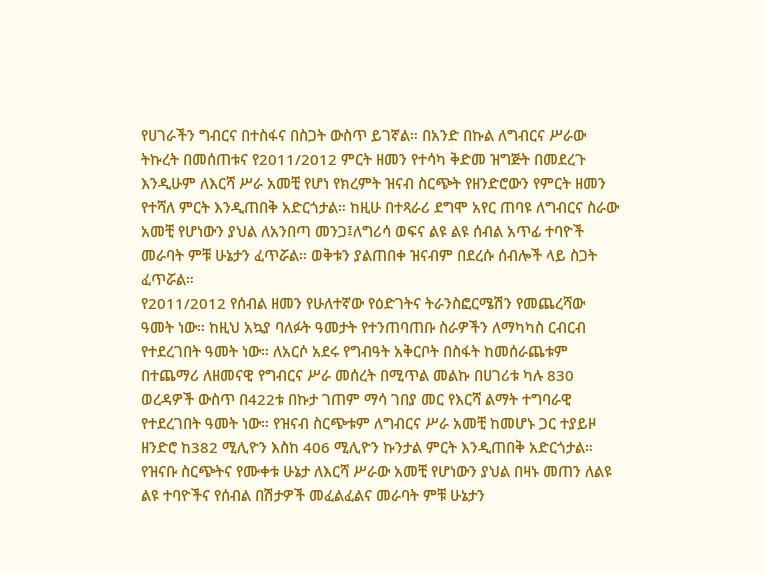የሀገራችን ግብርና በተስፋና በስጋት ውስጥ ይገኛል። በአንድ በኩል ለግብርና ሥራው ትኩረት በመሰጠቱና የ2011/2012 ምርት ዘመን የተሳካ ቅድመ ዝግጅት በመደረጉ እንዲሁም ለእርሻ ሥራ አመቺ የሆነ የክረምት ዝናብ ስርጭት የዘንድሮውን የምርት ዘመን የተሻለ ምርት እንዲጠበቅ አድርጎታል። ከዚሁ በተጻራሪ ደግሞ አየር ጠባዩ ለግብርና ስራው አመቺ የሆነውን ያህል ለአንበጣ መንጋ፤ለግሪሳ ወፍና ልዩ ልዩ ሰብል አጥፊ ተባዮች መራባት ምቹ ሁኔታን ፈጥሯል። ወቅቱን ያልጠበቀ ዝናብም በደረሱ ሰብሎች ላይ ስጋት ፈጥሯል።
የ2011/2012 የሰብል ዘመን የሁለተኛው የዕድገትና ትራንስፎርሜሽን የመጨረሻው ዓመት ነው። ከዚህ አኳያ ባለፉት ዓመታት የተንጠባጠቡ ስራዎችን ለማካካስ ርብርብ የተደረገበት ዓመት ነው። ለአርሶ አደሩ የግብዓት አቅርቦት በስፋት ከመሰራጨቱም በተጨማሪ ለዘመናዊ የግብርና ሥራ መሰረት በሚጥል መልኩ በሀገሪቱ ካሉ 830 ወረዳዎች ውስጥ በ422ቱ በኩታ ገጠም ማሳ ገበያ መር የእርሻ ልማት ተግባራዊ የተደረገበት ዓመት ነው። የዝናብ ስርጭቱም ለግብርና ሥራ አመቺ ከመሆኑ ጋር ተያይዞ ዘንድሮ ከ382 ሚሊዮን እስከ 406 ሚሊዮን ኩንታል ምርት እንዲጠበቅ አድርጎታል።
የዝናቡ ስርጭትና የሙቀቱ ሁኔታ ለእርሻ ሥራው አመቺ የሆነውን ያህል በዛኑ መጠን ለልዩ ልዩ ተባዮችና የሰብል በሽታዎች መፈልፈልና መራባት ምቹ ሁኔታን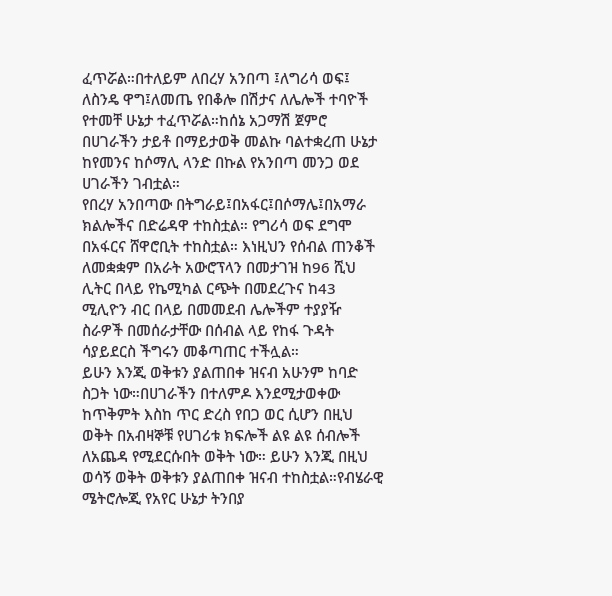ፈጥሯል።በተለይም ለበረሃ አንበጣ ፤ለግሪሳ ወፍ፤ ለስንዴ ዋግ፤ለመጤ የበቆሎ በሽታና ለሌሎች ተባዮች የተመቸ ሁኔታ ተፈጥሯል።ከሰኔ አጋማሽ ጀምሮ በሀገራችን ታይቶ በማይታወቅ መልኩ ባልተቋረጠ ሁኔታ ከየመንና ከሶማሊ ላንድ በኩል የአንበጣ መንጋ ወደ ሀገራችን ገብቷል።
የበረሃ አንበጣው በትግራይ፤በአፋር፤በሶማሌ፤በአማራ ክልሎችና በድሬዳዋ ተከስቷል። የግሪሳ ወፍ ደግሞ በአፋርና ሸዋሮቢት ተከስቷል። እነዚህን የሰብል ጠንቆች ለመቋቋም በአራት አውሮፕላን በመታገዝ ከ96 ሺህ ሊትር በላይ የኬሚካል ርጭት በመደረጉና ከ43 ሚሊዮን ብር በላይ በመመደብ ሌሎችም ተያያዥ ስራዎች በመሰራታቸው በሰብል ላይ የከፋ ጉዳት ሳያይደርስ ችግሩን መቆጣጠር ተችሏል።
ይሁን እንጂ ወቅቱን ያልጠበቀ ዝናብ አሁንም ከባድ ስጋት ነው።በሀገራችን በተለምዶ እንደሚታወቀው ከጥቅምት እስከ ጥር ድረስ የበጋ ወር ሲሆን በዚህ ወቅት በአብዛኞቹ የሀገሪቱ ክፍሎች ልዩ ልዩ ሰብሎች ለአጨዳ የሚደርሱበት ወቅት ነው። ይሁን እንጂ በዚህ ወሳኝ ወቅት ወቅቱን ያልጠበቀ ዝናብ ተከስቷል።የብሄራዊ ሜትሮሎጂ የአየር ሁኔታ ትንበያ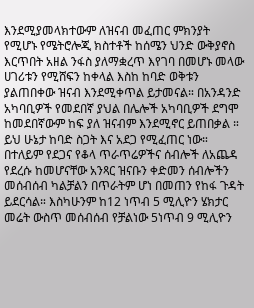እንደሚያመላክተውም ለዝናብ መፈጠር ምክንያት የሚሆኑ የሜትሮሎጂ ክስተቶች ከሰሜን ህንድ ውቅያኖስ እርጥበት አዘል ንፋስ ያለማቋረጥ እየገባ በመሆኑ መላው ሀገሪቱን የሚሸፍን ከቀላል እስከ ከባድ ወቅቱን ያልጠበቀው ዝናብ እንደሚቀጥል ይታመናል። በአንዳንድ አካባቢዎች የመደበኛ ያህል በሌሎች አካባቢዎች ደግሞ ከመደበኛውም ከፍ ያለ ዝናብም እንደሚኖር ይጠበቃል ።
ይህ ሁኔታ ከባድ ስጋት እና አደጋ የሚፈጠር ነው። በተለይም የደጋና የቆላ ጥራጥሬዎችና ሰብሎች ለአጨዳ የደረሱ ከመሆናቸው አንጻር ዝናቡን ቀድመን ሰብሎችን መሰብሰብ ካልቻልን በጥራትም ሆነ በመጠን የከፋ ጉዳት ይደርሳል። እስካሁንም ከ12 ነጥብ 5 ሚሊዮን ሄክታር መሬት ውስጥ መሰብሰብ የቻልነው 5ነጥብ 9 ሚሊዮን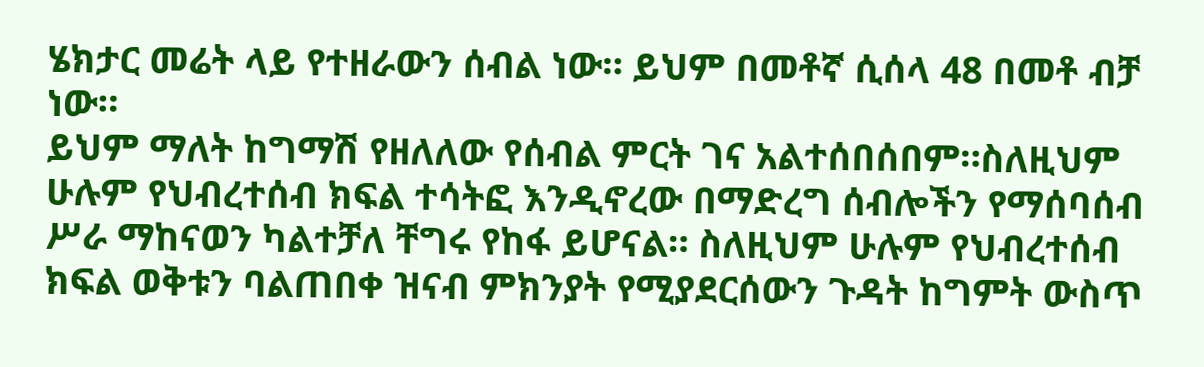ሄክታር መሬት ላይ የተዘራውን ሰብል ነው። ይህም በመቶኛ ሲሰላ 48 በመቶ ብቻ ነው።
ይህም ማለት ከግማሽ የዘለለው የሰብል ምርት ገና አልተሰበሰበም።ስለዚህም ሁሉም የህብረተሰብ ክፍል ተሳትፎ እንዲኖረው በማድረግ ሰብሎችን የማሰባሰብ ሥራ ማከናወን ካልተቻለ ቸግሩ የከፋ ይሆናል። ስለዚህም ሁሉም የህብረተሰብ ክፍል ወቅቱን ባልጠበቀ ዝናብ ምክንያት የሚያደርሰውን ጉዳት ከግምት ውስጥ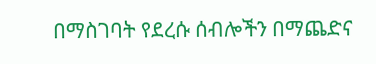በማስገባት የደረሱ ሰብሎችን በማጨድና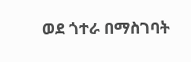ወደ ጎተራ በማስገባት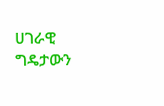ሀገራዊ ግዴታውን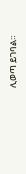ሊወጣ ይገባል።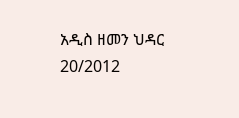አዲስ ዘመን ህዳር 20/2012